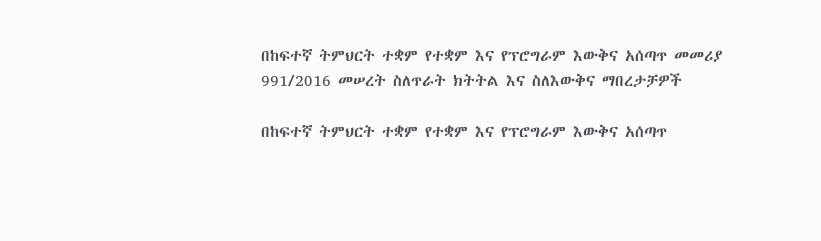በከፍተኛ ትምህርት ተቋም የተቋም እና የፕሮግራም እውቅና አሰጣጥ መመሪያ 991/2016 መሠረት ስለጥራት ክትትል እና ስለእውቅና ማበረታቻዎች

በከፍተኛ ትምህርት ተቋም የተቋም እና የፕሮግራም እውቅና አሰጣጥ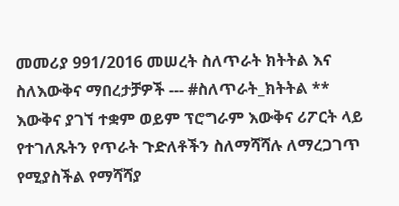መመሪያ 991/2016 መሠረት ስለጥራት ክትትል እና ስለእውቅና ማበረታቻዎች --- #ስለጥራት_ክትትል ** እውቅና ያገኘ ተቋም ወይም ፕሮግራም እውቅና ሪፖርት ላይ የተገለጹትን የጥራት ጉድለቶችን ስለማሻሻሉ ለማረጋገጥ የሚያስችል የማሻሻያ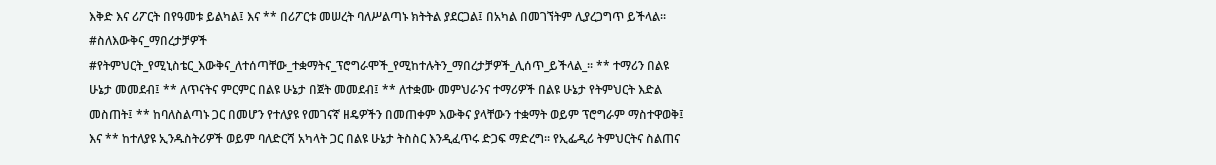እቅድ እና ሪፖርት በየዓመቱ ይልካል፤ እና ** በሪፖርቱ መሠረት ባለሥልጣኑ ክትትል ያደርጋል፤ በአካል በመገኘትም ሊያረጋግጥ ይችላል፡፡ #ስለእውቅና_ማበረታቻዎች #የትምህርት_የሚኒስቴር_እውቅና_ለተሰጣቸው_ተቋማትና_ፕሮግራሞች_የሚከተሉትን_ማበረታቻዎች_ሊሰጥ_ይችላል_፡፡ ** ተማሪን በልዩ ሁኔታ መመደብ፤ ** ለጥናትና ምርምር በልዩ ሁኔታ በጀት መመደብ፤ ** ለተቋሙ መምህራንና ተማሪዎች በልዩ ሁኔታ የትምህርት እድል መስጠት፤ ** ከባለስልጣኑ ጋር በመሆን የተለያዩ የመገናኛ ዘዴዎችን በመጠቀም እውቅና ያላቸውን ተቋማት ወይም ፕሮግራም ማስተዋወቅ፤ እና ** ከተለያዩ ኢንዱስትሪዎች ወይም ባለድርሻ አካላት ጋር በልዩ ሁኔታ ትስስር እንዲፈጥሩ ድጋፍ ማድረግ፡፡ የኢፌዲሪ ትምህርትና ስልጠና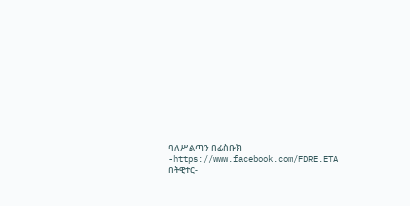ባለሥልጣን በፊስቡክ -https://www.facebook.com/FDRE.ETA በትዊተር-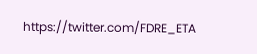https://twitter.com/FDRE_ETA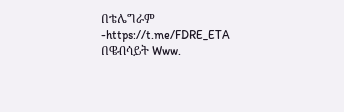በቴሌግራም -https://t.me/FDRE_ETA በዌብሳይት Www.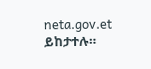neta.gov.et ይከታተሉ።